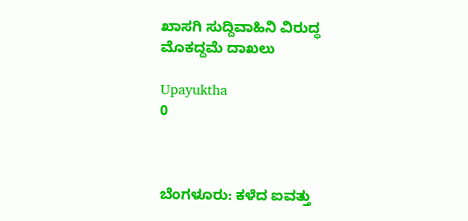ಖಾಸಗಿ ಸುದ್ದಿವಾಹಿನಿ ವಿರುದ್ಧ ಮೊಕದ್ದಮೆ ದಾಖಲು

Upayuktha
0



ಬೆಂಗಳೂರು: ಕಳೆದ ಐವತ್ತು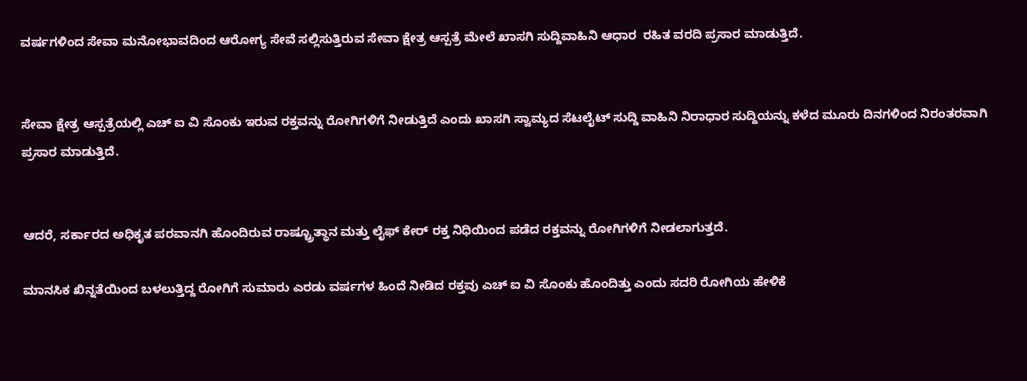ವರ್ಷಗಳಿಂದ ಸೇವಾ ಮನೋಭಾವದಿಂದ ಆರೋಗ್ಯ ಸೇವೆ ಸಲ್ಲಿಸುತ್ತಿರುವ ಸೇವಾ ಕ್ಷೇತ್ರ ಆಸ್ಪತ್ರೆ ಮೇಲೆ ಖಾಸಗಿ ಸುದ್ದಿವಾಹಿನಿ ಆಧಾರ  ರಹಿತ ವರದಿ ಪ್ರಸಾರ ಮಾಡುತ್ತಿದೆ.


ಸೇವಾ ಕ್ಷೇತ್ರ ಆಸ್ಪತ್ರೆಯಲ್ಲಿ ಎಚ್ ಐ ವಿ ಸೊಂಕು ಇರುವ ರಕ್ತವನ್ನು ರೋಗಿಗಳಿಗೆ ನೀಡುತ್ತಿದೆ ಎಂದು ಖಾಸಗಿ ಸ್ವಾಮ್ಯದ ಸೆಟಲೈಟ್ ಸುದ್ದಿ ವಾಹಿನಿ ನಿರಾಧಾರ ಸುದ್ದಿಯನ್ನು ಕಳೆದ ಮೂರು ದಿನಗಳಿಂದ ನಿರಂತರವಾಗಿ ಪ್ರಸಾರ ಮಾಡುತ್ತಿದೆ.


ಆದರೆ, ಸರ್ಕಾರದ ಅಧಿಕೃತ ಪರವಾನಗಿ ಹೊಂದಿರುವ ರಾಷ್ಟ್ರೂತ್ಥಾನ ಮತ್ತು ಲೈಫ್ ಕೇರ್ ರಕ್ತ ನಿಧಿಯಿಂದ ಪಡೆದ ರಕ್ತವನ್ನು ರೋಗಿಗಳಿಗೆ ನೀಡಲಾಗುತ್ತದೆ.

ಮಾನಸಿಕ ಖಿನ್ನತೆಯಿಂದ ಬಳಲುತ್ತಿದ್ದ ರೋಗಿಗೆ ಸುಮಾರು ಎರಡು ವರ್ಷಗಳ ಹಿಂದೆ ನೀಡಿದ ರಕ್ತವು ಎಚ್ ಐ ವಿ ಸೊಂಕು ಹೊಂದಿತ್ತು ಎಂದು ಸದರಿ ರೋಗಿಯ ಹೇಳಿಕೆ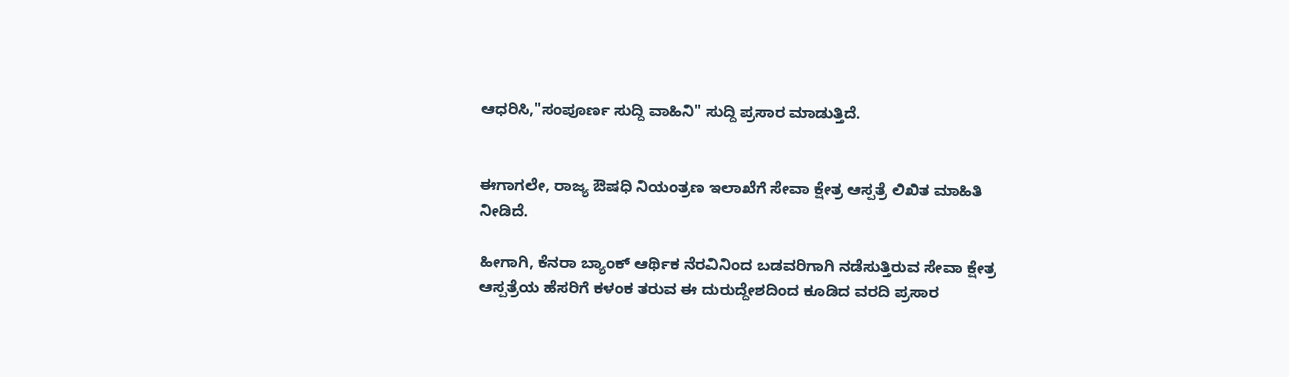ಆಧರಿಸಿ,"ಸಂಪೂರ್ಣ ಸುದ್ದಿ ವಾಹಿನಿ" ಸುದ್ದಿ ಪ್ರಸಾರ ಮಾಡುತ್ತಿದೆ.


ಈಗಾಗಲೇ, ರಾಜ್ಯ ಔಷಧಿ ನಿಯಂತ್ರಣ ಇಲಾಖೆಗೆ ಸೇವಾ ಕ್ಷೇತ್ರ ಆಸ್ಪತ್ರೆ ಲಿಖಿತ ಮಾಹಿತಿ ನೀಡಿದೆ.

ಹೀಗಾಗಿ, ಕೆನರಾ ಬ್ಯಾಂಕ್ ಆರ್ಥಿಕ ನೆರವಿನಿಂದ ಬಡವರಿಗಾಗಿ ನಡೆಸುತ್ತಿರುವ ಸೇವಾ ಕ್ಷೇತ್ರ ಆಸ್ಪತ್ರೆಯ ಹೆಸರಿಗೆ ಕಳಂಕ ತರುವ ಈ ದುರುದ್ದೇಶದಿಂದ ಕೂಡಿದ ವರದಿ ಪ್ರಸಾರ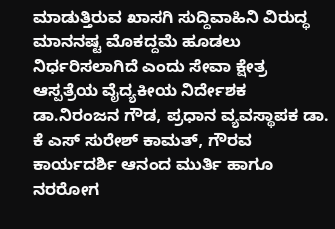ಮಾಡುತ್ತಿರುವ ಖಾಸಗಿ ಸುದ್ದಿವಾಹಿನಿ ವಿರುದ್ಧ ಮಾನನಷ್ಟ ಮೊಕದ್ದಮೆ ಹೂಡಲು ನಿರ್ಧರಿಸಲಾಗಿದೆ ಎಂದು ಸೇವಾ ಕ್ಷೇತ್ರ ಆಸ್ಪತ್ರೆಯ ವೈದ್ಯಕೀಯ ನಿರ್ದೇಶಕ ಡಾ.ನಿರಂಜನ ಗೌಡ, ಪ್ರಧಾನ ವ್ಯವಸ್ಥಾಪಕ ಡಾ. ಕೆ ಎಸ್ ಸುರೇಶ್ ಕಾಮತ್, ಗೌರವ ಕಾರ್ಯದರ್ಶಿ ಆನಂದ ಮುರ್ತಿ ಹಾಗೂ ನರರೋಗ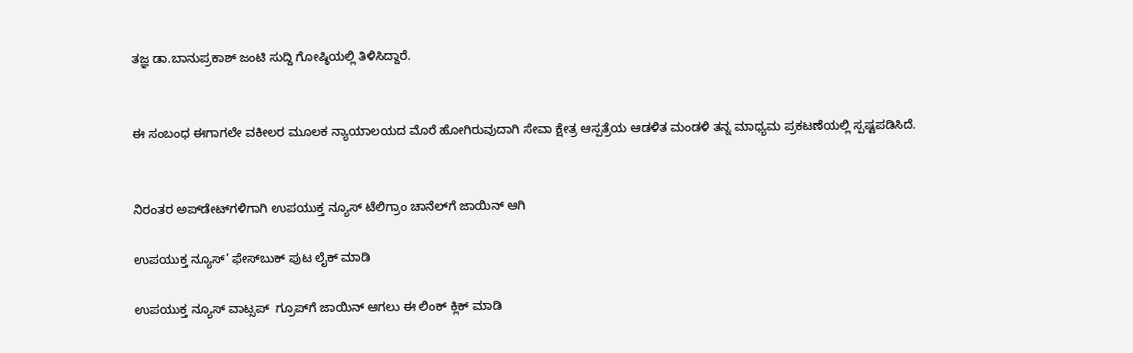ತಜ್ಞ ಡಾ.ಬಾನುಪ್ರಕಾಶ್ ಜಂಟಿ ಸುದ್ದಿ ಗೋಷ್ಠಿಯಲ್ಲಿ ತಿಳಿಸಿದ್ದಾರೆ.


ಈ ಸಂಬಂಧ ಈಗಾಗಲೇ ವಕೀಲರ ಮೂಲಕ ನ್ಯಾಯಾಲಯದ ಮೊರೆ ಹೋಗಿರುವುದಾಗಿ ಸೇವಾ ಕ್ಷೇತ್ರ ಆಸ್ಪತ್ರೆಯ ಆಡಳಿತ ಮಂಡಳಿ ತನ್ನ ಮಾಧ್ಯಮ ಪ್ರಕಟಣೆಯಲ್ಲಿ ಸ್ಪಷ್ಟಪಡಿಸಿದೆ.


ನಿರಂತರ ಅಪ್‌ಡೇಟ್‌ಗಳಿಗಾಗಿ ಉಪಯುಕ್ತ ನ್ಯೂಸ್‌ ಟೆಲಿಗ್ರಾಂ ಚಾನೆಲ್‌ಗೆ ಜಾಯಿನ್‌ ಆಗಿ

ಉಪಯುಕ್ತ ನ್ಯೂಸ್‌’ ಫೇಸ್‌ಬುಕ್ ಪುಟ ಲೈಕ್ ಮಾಡಿ

ಉಪಯುಕ್ತ ನ್ಯೂಸ್‌ ವಾಟ್ಸಪ್‌  ಗ್ರೂಪ್‌ಗೆ ಜಾಯಿನ್ ಆಗಲು ಈ ಲಿಂಕ್ ಕ್ಲಿಕ್ ಮಾಡಿ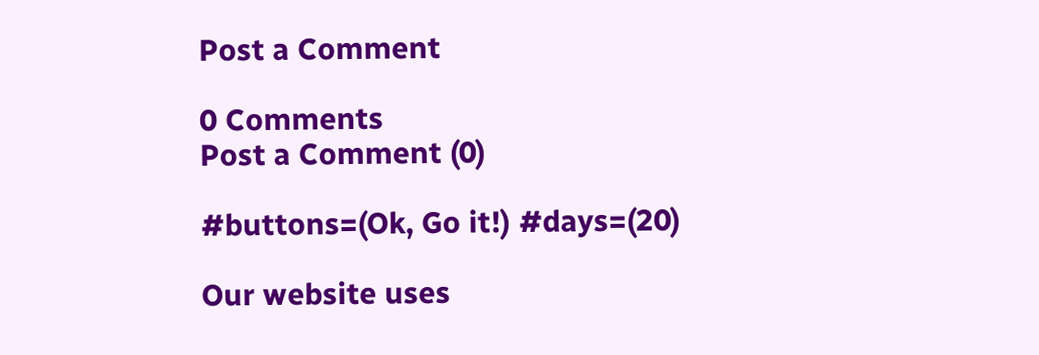Post a Comment

0 Comments
Post a Comment (0)

#buttons=(Ok, Go it!) #days=(20)

Our website uses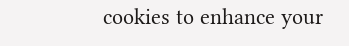cookies to enhance your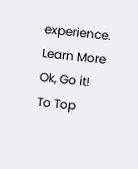experience. Learn More
Ok, Go it!
To Top